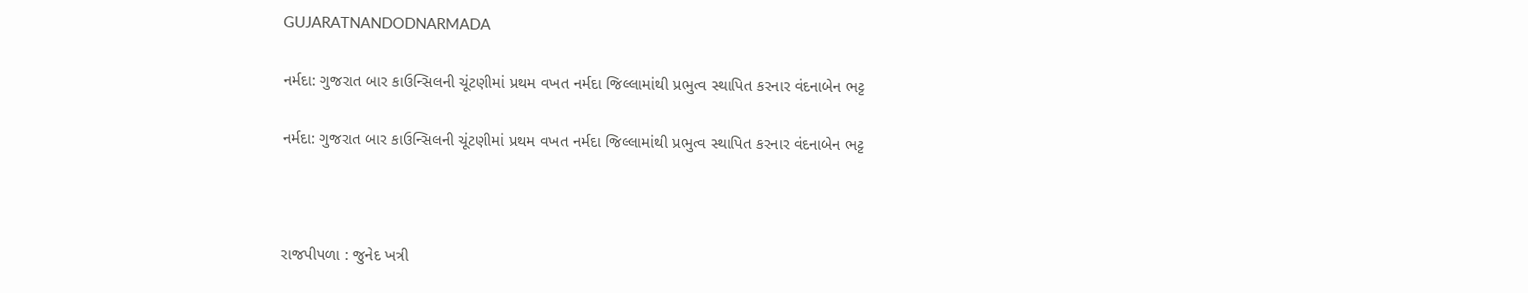GUJARATNANDODNARMADA

નર્મદા: ગુજરાત બાર કાઉન્સિલની ચૂંટણીમાં પ્રથમ વખત નર્મદા જિલ્લામાંથી પ્રભુત્વ સ્થાપિત કરનાર વંદનાબેન ભટ્ટ

નર્મદા: ગુજરાત બાર કાઉન્સિલની ચૂંટણીમાં પ્રથમ વખત નર્મદા જિલ્લામાંથી પ્રભુત્વ સ્થાપિત કરનાર વંદનાબેન ભટ્ટ



રાજપીપળા : જુનેદ ખત્રી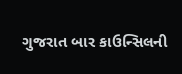ગુજરાત બાર કાઉન્સિલની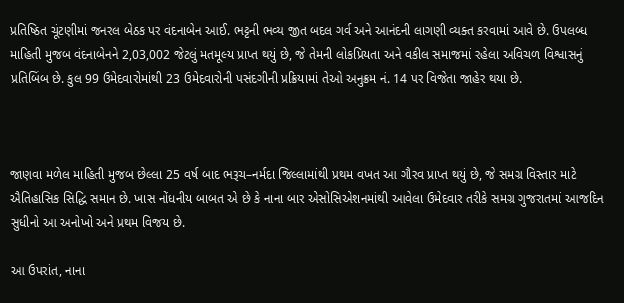પ્રતિષ્ઠિત ચૂંટણીમાં જનરલ બેઠક પર વંદનાબેન આઈ. ભટ્ટની ભવ્ય જીત બદલ ગર્વ અને આનંદની લાગણી વ્યક્ત કરવામાં આવે છે. ઉપલબ્ધ માહિતી મુજબ વંદનાબેનને 2,03,002 જેટલું મતમૂલ્ય પ્રાપ્ત થયું છે, જે તેમની લોકપ્રિયતા અને વકીલ સમાજમાં રહેલા અવિચળ વિશ્વાસનું પ્રતિબિંબ છે. કુલ 99 ઉમેદવારોમાંથી 23 ઉમેદવારોની પસંદગીની પ્રક્રિયામાં તેઓ અનુક્રમ નં. 14 પર વિજેતા જાહેર થયા છે.



જાણવા મળેલ માહિતી મુજબ છેલ્લા 25 વર્ષ બાદ ભરૂચ–નર્મદા જિલ્લામાંથી પ્રથમ વખત આ ગૌરવ પ્રાપ્ત થયું છે, જે સમગ્ર વિસ્તાર માટે ઐતિહાસિક સિદ્ધિ સમાન છે. ખાસ નોંધનીય બાબત એ છે કે નાના બાર એસોસિએશનમાંથી આવેલા ઉમેદવાર તરીકે સમગ્ર ગુજરાતમાં આજદિન સુધીનો આ અનોખો અને પ્રથમ વિજય છે.

આ ઉપરાંત, નાના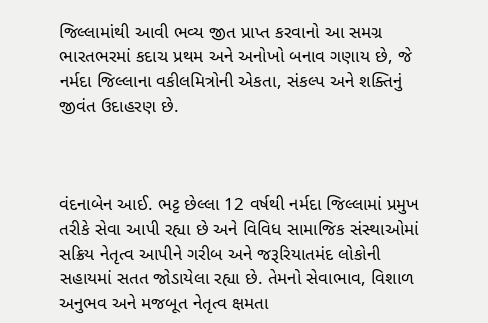જિલ્લામાંથી આવી ભવ્ય જીત પ્રાપ્ત કરવાનો આ સમગ્ર ભારતભરમાં કદાચ પ્રથમ અને અનોખો બનાવ ગણાય છે, જે નર્મદા જિલ્લાના વકીલમિત્રોની એકતા, સંકલ્પ અને શક્તિનું જીવંત ઉદાહરણ છે.



વંદનાબેન આઈ. ભટ્ટ છેલ્લા 12 વર્ષથી નર્મદા જિલ્લામાં પ્રમુખ તરીકે સેવા આપી રહ્યા છે અને વિવિધ સામાજિક સંસ્થાઓમાં સક્રિય નેતૃત્વ આપીને ગરીબ અને જરૂરિયાતમંદ લોકોની સહાયમાં સતત જોડાયેલા રહ્યા છે. તેમનો સેવાભાવ, વિશાળ અનુભવ અને મજબૂત નેતૃત્વ ક્ષમતા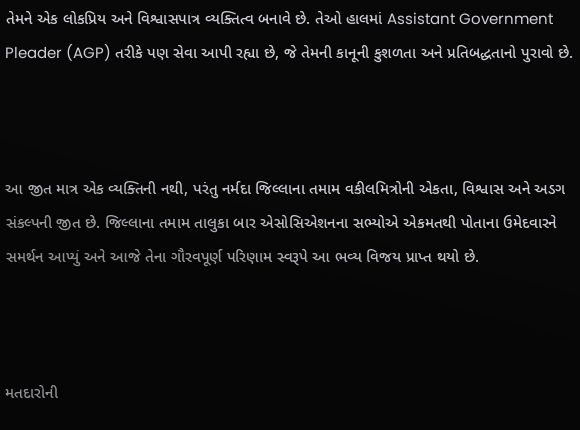તેમને એક લોકપ્રિય અને વિશ્વાસપાત્ર વ્યક્તિત્વ બનાવે છે. તેઓ હાલમાં Assistant Government Pleader (AGP) તરીકે પણ સેવા આપી રહ્યા છે, જે તેમની કાનૂની કુશળતા અને પ્રતિબદ્ધતાનો પુરાવો છે.



આ જીત માત્ર એક વ્યક્તિની નથી, પરંતુ નર્મદા જિલ્લાના તમામ વકીલમિત્રોની એકતા, વિશ્વાસ અને અડગ સંકલ્પની જીત છે. જિલ્લાના તમામ તાલુકા બાર એસોસિએશનના સભ્યોએ એકમતથી પોતાના ઉમેદવારને સમર્થન આપ્યું અને આજે તેના ગૌરવપૂર્ણ પરિણામ સ્વરૂપે આ ભવ્ય વિજય પ્રાપ્ત થયો છે.



મતદારોની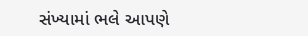સંખ્યામાં ભલે આપણે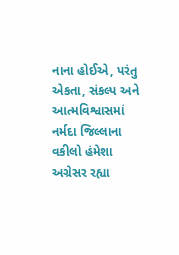નાના હોઈએ, પરંતુ એકતા, સંકલ્પ અને આત્મવિશ્વાસમાં નર્મદા જિલ્લાના વકીલો હંમેશા અગ્રેસર રહ્યા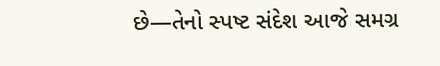છે—તેનો સ્પષ્ટ સંદેશ આજે સમગ્ર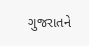ગુજરાતને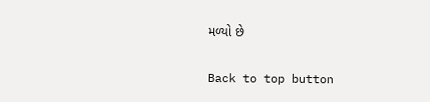મળ્યો છે

Back to top button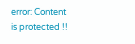error: Content is protected !!